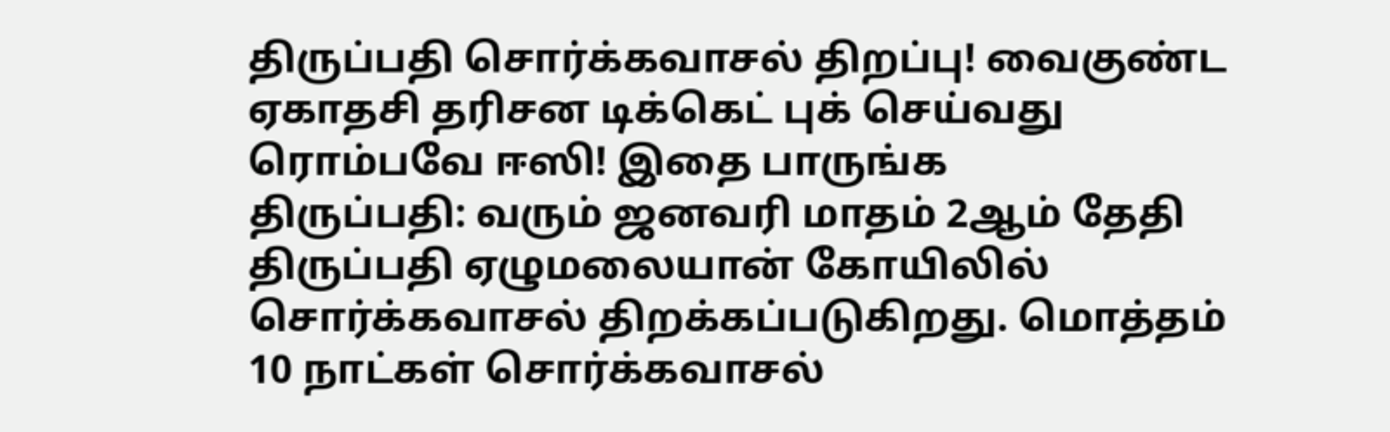திருப்பதி சொர்க்கவாசல் திறப்பு! வைகுண்ட ஏகாதசி தரிசன டிக்கெட் புக் செய்வது ரொம்பவே ஈஸி! இதை பாருங்க
திருப்பதி: வரும் ஜனவரி மாதம் 2ஆம் தேதி திருப்பதி ஏழுமலையான் கோயிலில் சொர்க்கவாசல் திறக்கப்படுகிறது. மொத்தம் 10 நாட்கள் சொர்க்கவாசல்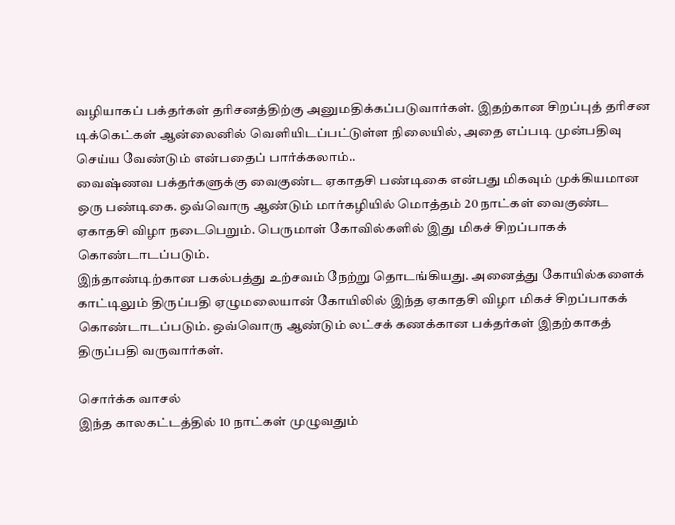வழியாகப் பக்தர்கள் தரிசனத்திற்கு அனுமதிக்கப்படுவார்கள். இதற்கான சிறப்புத் தரிசன டிக்கெட்கள் ஆன்லைனில் வெளியிடப்பட்டுள்ள நிலையில், அதை எப்படி முன்பதிவு செய்ய வேண்டும் என்பதைப் பார்க்கலாம்..
வைஷ்ணவ பக்தர்களுக்கு வைகுண்ட ஏகாதசி பண்டிகை என்பது மிகவும் முக்கியமான ஒரு பண்டிகை. ஒவ்வொரு ஆண்டும் மார்கழியில் மொத்தம் 20 நாட்கள் வைகுண்ட ஏகாதசி விழா நடைபெறும். பெருமாள் கோவில்களில் இது மிகச் சிறப்பாகக் கொண்டாடப்படும்.
இந்தாண்டிற்கான பகல்பத்து உற்சவம் நேற்று தொடங்கியது. அனைத்து கோயில்களைக் காட்டிலும் திருப்பதி ஏழுமலையான் கோயிலில் இந்த ஏகாதசி விழா மிகச் சிறப்பாகக் கொண்டாடப்படும். ஒவ்வொரு ஆண்டும் லட்சக் கணக்கான பக்தர்கள் இதற்காகத் திருப்பதி வருவார்கள்.

சொர்க்க வாசல்
இந்த காலகட்டத்தில் 10 நாட்கள் முழுவதும்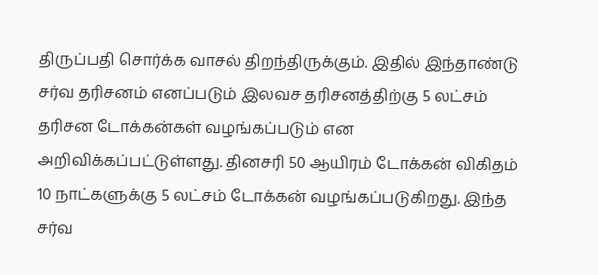திருப்பதி சொர்க்க வாசல் திறந்திருக்கும். இதில் இந்தாண்டு சர்வ தரிசனம் எனப்படும் இலவச தரிசனத்திற்கு 5 லட்சம் தரிசன டோக்கன்கள் வழங்கப்படும் என அறிவிக்கப்பட்டுள்ளது. தினசரி 50 ஆயிரம் டோக்கன் விகிதம் 10 நாட்களுக்கு 5 லட்சம் டோக்கன் வழங்கப்படுகிறது. இந்த சர்வ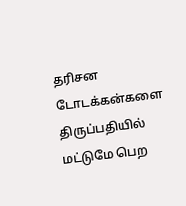தரிசன டோடக்கன்களை திருப்பதியில் மட்டுமே பெற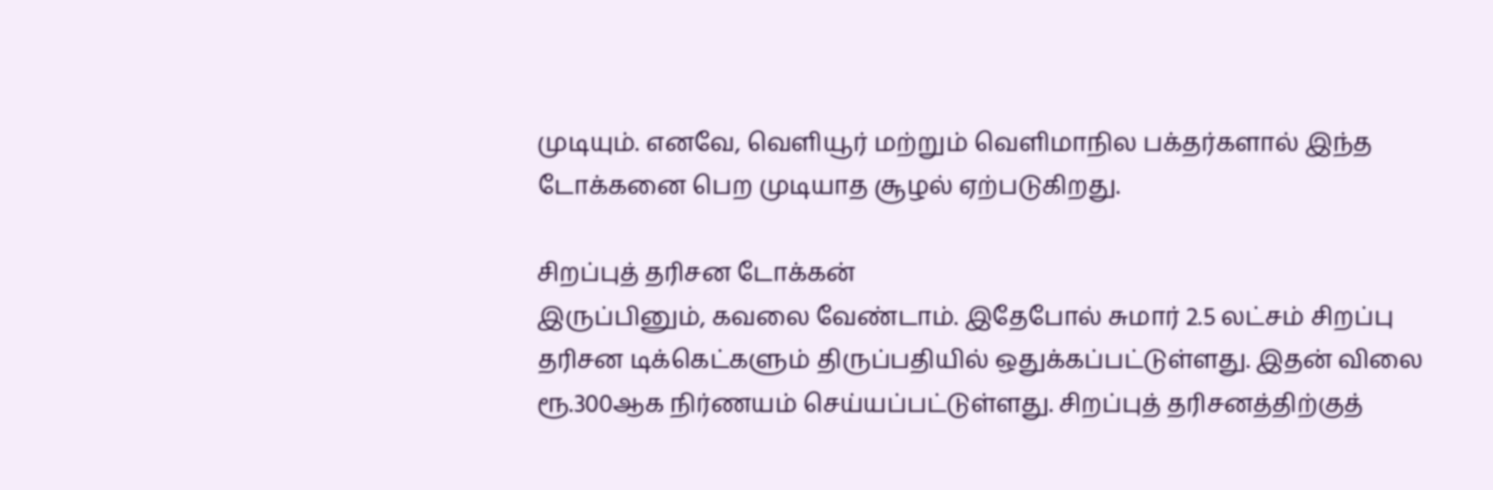முடியும். எனவே, வெளியூர் மற்றும் வெளிமாநில பக்தர்களால் இந்த டோக்கனை பெற முடியாத சூழல் ஏற்படுகிறது.

சிறப்புத் தரிசன டோக்கன்
இருப்பினும், கவலை வேண்டாம். இதேபோல் சுமார் 2.5 லட்சம் சிறப்பு தரிசன டிக்கெட்களும் திருப்பதியில் ஒதுக்கப்பட்டுள்ளது. இதன் விலை ரூ.300ஆக நிர்ணயம் செய்யப்பட்டுள்ளது. சிறப்புத் தரிசனத்திற்குத்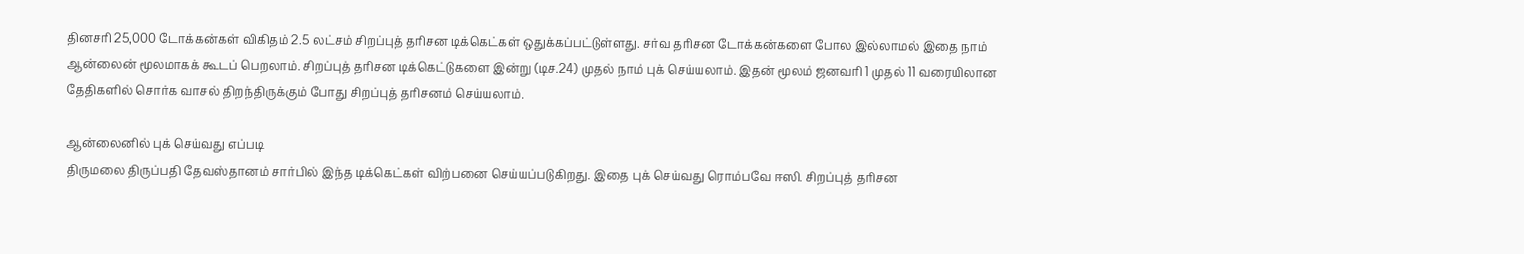தினசரி 25,000 டோக்கன்கள் விகிதம் 2.5 லட்சம் சிறப்புத் தரிசன டிக்கெட்கள் ஒதுக்கப்பட்டுள்ளது. சர்வ தரிசன டோக்கன்களை போல இல்லாமல் இதை நாம் ஆன்லைன் மூலமாகக் கூடப் பெறலாம். சிறப்புத் தரிசன டிக்கெட்டுகளை இன்று (டிச.24) முதல் நாம் புக் செய்யலாம். இதன் மூலம் ஜனவரி 1 முதல் 11 வரையிலான தேதிகளில் சொர்க வாசல் திறந்திருக்கும் போது சிறப்புத் தரிசனம் செய்யலாம்.

ஆன்லைனில் புக் செய்வது எப்படி
திருமலை திருப்பதி தேவஸ்தானம் சார்பில் இந்த டிக்கெட்கள் விற்பனை செய்யப்படுகிறது. இதை புக் செய்வது ரொம்பவே ஈஸி. சிறப்புத் தரிசன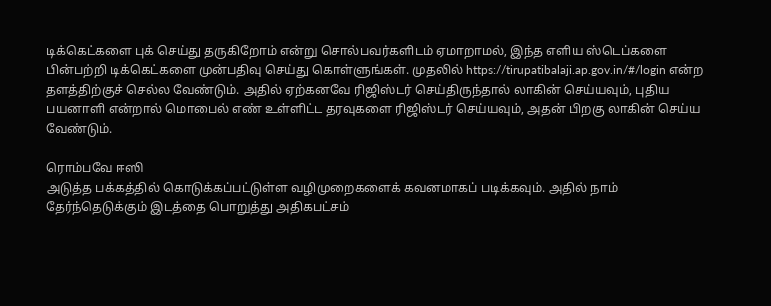டிக்கெட்களை புக் செய்து தருகிறோம் என்று சொல்பவர்களிடம் ஏமாறாமல், இந்த எளிய ஸ்டெப்களை பின்பற்றி டிக்கெட்களை முன்பதிவு செய்து கொள்ளுங்கள். முதலில் https://tirupatibalaji.ap.gov.in/#/login என்ற தளத்திற்குச் செல்ல வேண்டும். அதில் ஏற்கனவே ரிஜிஸ்டர் செய்திருந்தால் லாகின் செய்யவும், புதிய பயனாளி என்றால் மொபைல் எண் உள்ளிட்ட தரவுகளை ரிஜிஸ்டர் செய்யவும், அதன் பிறகு லாகின் செய்ய வேண்டும்.

ரொம்பவே ஈஸி
அடுத்த பக்கத்தில் கொடுக்கப்பட்டுள்ள வழிமுறைகளைக் கவனமாகப் படிக்கவும். அதில் நாம் தேர்ந்தெடுக்கும் இடத்தை பொறுத்து அதிகபட்சம்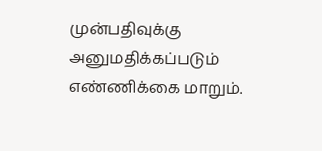முன்பதிவுக்கு அனுமதிக்கப்படும் எண்ணிக்கை மாறும்.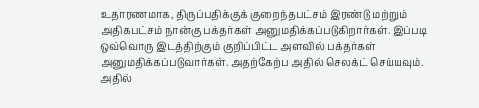உதாரணமாக, திருப்பதிக்குக் குறைந்தபட்சம் இரண்டு மற்றும் அதிகபட்சம் நான்கு பக்தர்கள் அனுமதிக்கப்படுகிறார்கள். இப்படி ஒவ்வொரு இடத்திற்கும் குறிப்பிட்ட அளவில் பக்தர்கள் அனுமதிக்கப்படுவார்கள். அதற்கேற்ப அதில் செலக்ட் செய்யவும். அதில்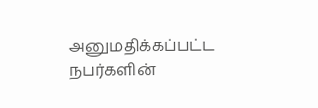அனுமதிக்கப்பட்ட நபர்களின்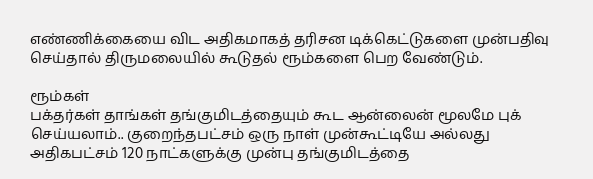எண்ணிக்கையை விட அதிகமாகத் தரிசன டிக்கெட்டுகளை முன்பதிவு செய்தால் திருமலையில் கூடுதல் ரூம்களை பெற வேண்டும்.

ரூம்கள்
பக்தர்கள் தாங்கள் தங்குமிடத்தையும் கூட ஆன்லைன் மூலமே புக் செய்யலாம்.. குறைந்தபட்சம் ஒரு நாள் முன்கூட்டியே அல்லது அதிகபட்சம் 120 நாட்களுக்கு முன்பு தங்குமிடத்தை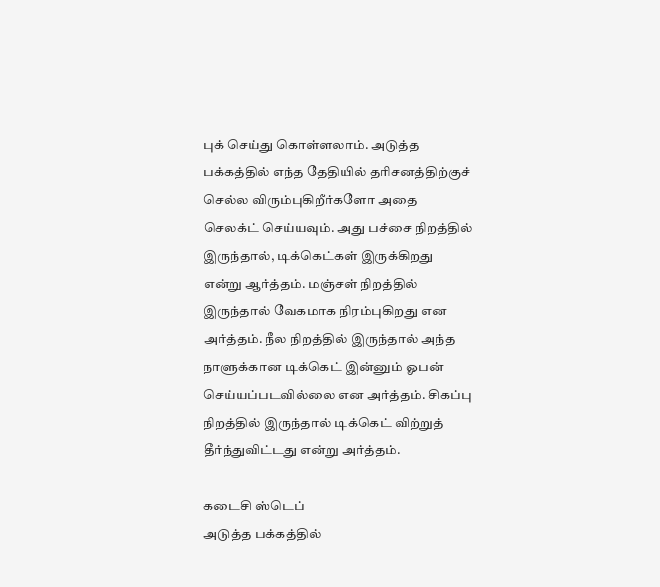புக் செய்து கொள்ளலாம். அடுத்த பக்கத்தில் எந்த தேதியில் தரிசனத்திற்குச் செல்ல விரும்புகிறீர்களோ அதை செலக்ட் செய்யவும். அது பச்சை நிறத்தில் இருந்தால், டிக்கெட்கள் இருக்கிறது என்று ஆர்த்தம். மஞ்சள் நிறத்தில் இருந்தால் வேகமாக நிரம்புகிறது என அர்த்தம். நீல நிறத்தில் இருந்தால் அந்த நாளுக்கான டிக்கெட் இன்னும் ஓபன் செய்யப்படவில்லை என அர்த்தம். சிகப்பு நிறத்தில் இருந்தால் டிக்கெட் விற்றுத் தீர்ந்துவிட்டது என்று அர்த்தம்.

கடைசி ஸ்டெப்
அடுத்த பக்கத்தில்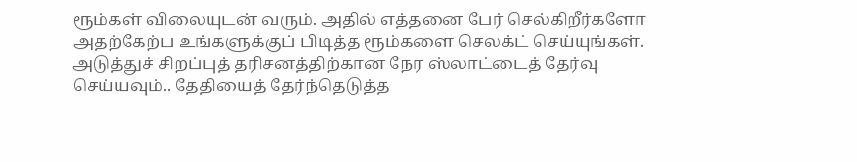ரூம்கள் விலையுடன் வரும். அதில் எத்தனை பேர் செல்கிறீர்களோ அதற்கேற்ப உங்களுக்குப் பிடித்த ரூம்களை செலக்ட் செய்யுங்கள். அடுத்துச் சிறப்புத் தரிசனத்திற்கான நேர ஸ்லாட்டைத் தேர்வு செய்யவும்.. தேதியைத் தேர்ந்தெடுத்த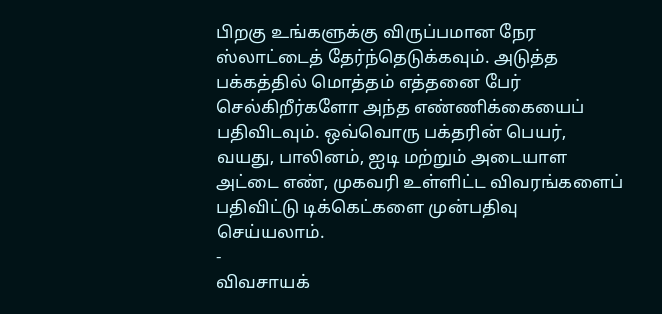பிறகு உங்களுக்கு விருப்பமான நேர ஸ்லாட்டைத் தேர்ந்தெடுக்கவும். அடுத்த பக்கத்தில் மொத்தம் எத்தனை பேர் செல்கிறீர்களோ அந்த எண்ணிக்கையைப் பதிவிடவும். ஒவ்வொரு பக்தரின் பெயர், வயது, பாலினம், ஐடி மற்றும் அடையாள அட்டை எண், முகவரி உள்ளிட்ட விவரங்களைப் பதிவிட்டு டிக்கெட்களை முன்பதிவு செய்யலாம்.
-
விவசாயக்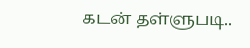கடன் தள்ளுபடி..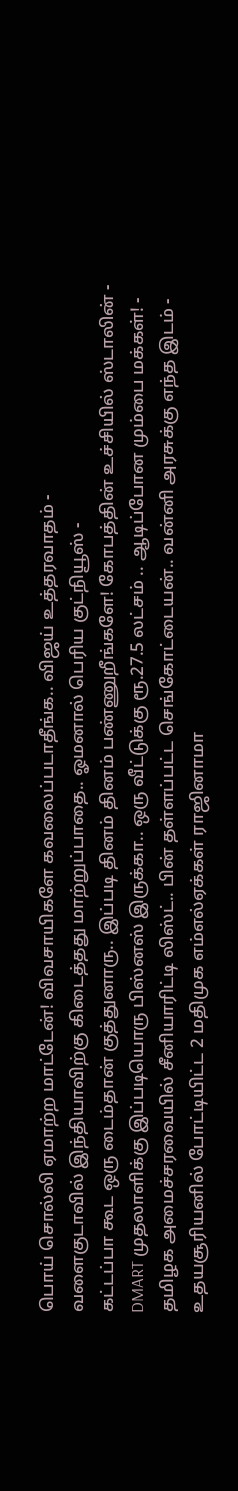பொய் சொல்லி ஏமாற்ற மாட்டேன்! விவசாயிகளே கவலைப்படாதீங்க.. விஜய் உத்தரவாதம் -
வளைகுடாவில் இந்தியாவிற்கு கிடைத்தது மாற்றுப்பாதை.. ஓமனால் பெரிய குட்நியூஸ் -
கட்டப்பா கூட ஒரு டைம்தான் குத்துனாரு.. இப்படி தினம் தினம் பண்ணுறீங்களே! கோபத்தின் உச்சியில் ஸ்டாலின் -
DMART முதலாளிக்கு இப்படியொரு பிஸ்னஸ் இருக்கா.. ஒரு வீட்டுக்கு ரூ.27.5 லட்சம் .. ஆடிப்போன மும்பை மக்கள்! -
தமிழக அமைச்சரவையில் சீனியாரிட்டி லிஸ்ட்.. பின் தள்ளப்பட்ட செங்கோட்டையன்.. வன்னி அரசுக்கு எந்த இடம் -
உதயசூரியனில் போட்டியிட்ட 2 மதிமுக எம்எல்ஏக்கள் ராஜினாமா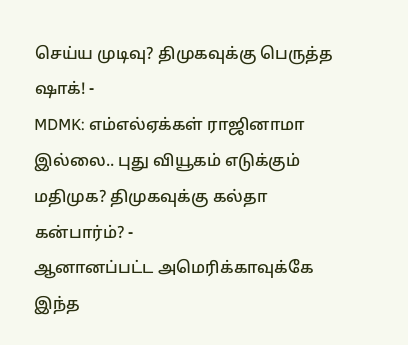செய்ய முடிவு? திமுகவுக்கு பெருத்த ஷாக்! -
MDMK: எம்எல்ஏக்கள் ராஜினாமா இல்லை.. புது வியூகம் எடுக்கும் மதிமுக? திமுகவுக்கு கல்தா கன்பார்ம்? -
ஆனானப்பட்ட அமெரிக்காவுக்கே இந்த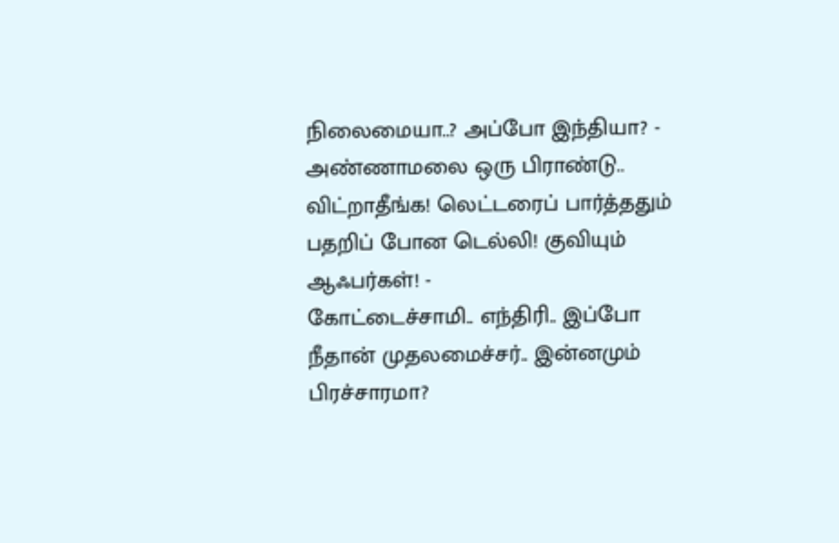நிலைமையா..? அப்போ இந்தியா? -
அண்ணாமலை ஒரு பிராண்டு.. விட்றாதீங்க! லெட்டரைப் பார்த்ததும் பதறிப் போன டெல்லி! குவியும் ஆஃபர்கள்! -
கோட்டைச்சாமி.. எந்திரி.. இப்போ நீதான் முதலமைச்சர்.. இன்னமும் பிரச்சாரமா?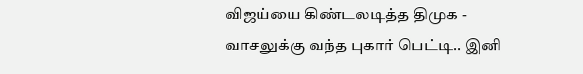விஜய்யை கிண்டலடித்த திமுக -
வாசலுக்கு வந்த புகார் பெட்டி.. இனி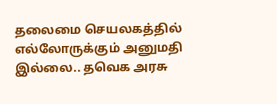தலைமை செயலகத்தில் எல்லோருக்கும் அனுமதி இல்லை.. தவெக அரசு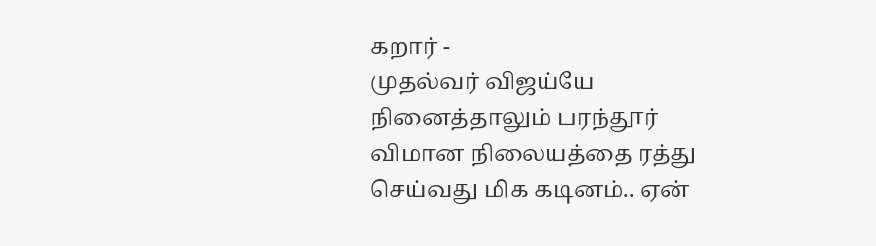கறார் -
முதல்வர் விஜய்யே நினைத்தாலும் பரந்தூர் விமான நிலையத்தை ரத்து செய்வது மிக கடினம்.. ஏன்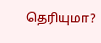தெரியுமா?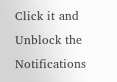Click it and Unblock the Notifications